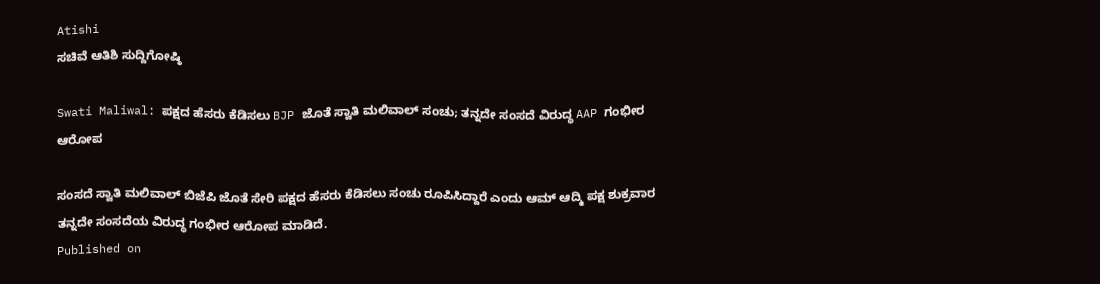Atishi
ಸಚಿವೆ ಆತಿಶಿ ಸುದ್ದಿಗೋಷ್ಠಿ

Swati Maliwal: ಪಕ್ಷದ ಹೆಸರು ಕೆಡಿಸಲು BJP ಜೊತೆ ಸ್ವಾತಿ ಮಲಿವಾಲ್‌ ಸಂಚು; ತನ್ನದೇ ಸಂಸದೆ ವಿರುದ್ಧ AAP ಗಂಭೀರ ಆರೋಪ

ಸಂಸದೆ ಸ್ವಾತಿ ಮಲಿವಾಲ್ ಬಿಜೆಪಿ ಜೊತೆ ಸೇರಿ ಪಕ್ಷದ ಹೆಸರು ಕೆಡಿಸಲು ಸಂಚು ರೂಪಿಸಿದ್ದಾರೆ ಎಂದು ಆಮ್ ಆದ್ಮಿ ಪಕ್ಷ ಶುಕ್ರವಾರ ತನ್ನದೇ ಸಂಸದೆಯ ವಿರುದ್ಧ ಗಂಭೀರ ಆರೋಪ ಮಾಡಿದೆ.
Published on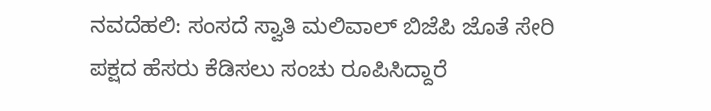ನವದೆಹಲಿ: ಸಂಸದೆ ಸ್ವಾತಿ ಮಲಿವಾಲ್ ಬಿಜೆಪಿ ಜೊತೆ ಸೇರಿ ಪಕ್ಷದ ಹೆಸರು ಕೆಡಿಸಲು ಸಂಚು ರೂಪಿಸಿದ್ದಾರೆ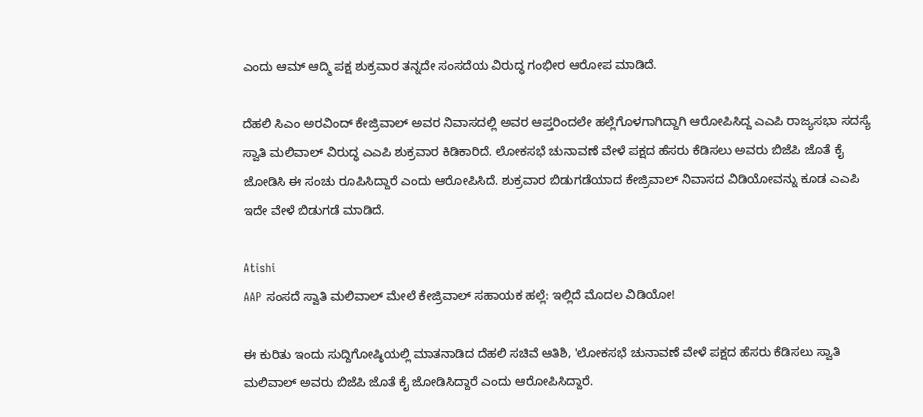ಎಂದು ಆಮ್ ಆದ್ಮಿ ಪಕ್ಷ ಶುಕ್ರವಾರ ತನ್ನದೇ ಸಂಸದೆಯ ವಿರುದ್ಧ ಗಂಭೀರ ಆರೋಪ ಮಾಡಿದೆ.

ದೆಹಲಿ ಸಿಎಂ ಅರವಿಂದ್ ಕೇಜ್ರಿವಾಲ್‌ ಅವರ ನಿವಾಸದಲ್ಲಿ ಅವರ ಆಪ್ತರಿಂದಲೇ ಹಲ್ಲೆಗೊಳಗಾಗಿದ್ದಾಗಿ ಆರೋಪಿಸಿದ್ದ ಎಎಪಿ ರಾಜ್ಯಸಭಾ ಸದಸ್ಯೆ ಸ್ವಾತಿ ಮಲಿವಾಲ್‌ ವಿರುದ್ಧ ಎಎಪಿ ಶುಕ್ರವಾರ ಕಿಡಿಕಾರಿದೆ. ಲೋಕಸಭೆ ಚುನಾವಣೆ ವೇಳೆ ಪಕ್ಷದ ಹೆಸರು ಕೆಡಿಸಲು ಅವರು ಬಿಜೆಪಿ ಜೊತೆ ಕೈ ಜೋಡಿಸಿ ಈ ಸಂಚು ರೂಪಿಸಿದ್ದಾರೆ ಎಂದು ಆರೋಪಿಸಿದೆ. ಶುಕ್ರವಾರ ಬಿಡುಗಡೆಯಾದ ಕೇಜ್ರಿವಾಲ್‌ ನಿವಾಸದ ವಿಡಿಯೋವನ್ನು ಕೂಡ ಎಎಪಿ ಇದೇ ವೇಳೆ ಬಿಡುಗಡೆ ಮಾಡಿದೆ.

Atishi
AAP ಸಂಸದೆ ಸ್ವಾತಿ ಮಲಿವಾಲ್ ಮೇಲೆ ಕೇಜ್ರಿವಾಲ್ ಸಹಾಯಕ ಹಲ್ಲೆ: ಇಲ್ಲಿದೆ ಮೊದಲ ವಿಡಿಯೋ!

ಈ ಕುರಿತು ಇಂದು ಸುದ್ದಿಗೋಷ್ಠಿಯಲ್ಲಿ ಮಾತನಾಡಿದ ದೆಹಲಿ ಸಚಿವೆ ಆತಿಶಿ, 'ಲೋಕಸಭೆ ಚುನಾವಣೆ ವೇಳೆ ಪಕ್ಷದ ಹೆಸರು ಕೆಡಿಸಲು ಸ್ವಾತಿ ಮಲಿವಾಲ್ ಅವರು ಬಿಜೆಪಿ ಜೊತೆ ಕೈ ಜೋಡಿಸಿದ್ದಾರೆ ಎಂದು ಆರೋಪಿಸಿದ್ದಾರೆ.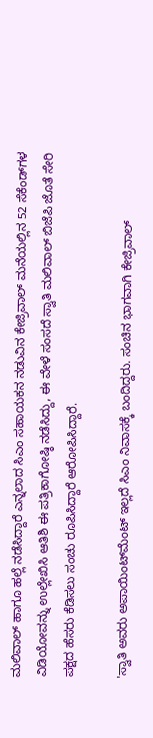ಮಲಿವಾಲ್‌ ಹಾಗೂ ಹಲ್ಲೆ ನಡೆಸಿದ್ದಾರೆ ಎನ್ನಲಾದ ಸಿಎಂ ಸಹಾಯಕನ ನಡುವಿನ ಕೇಜ್ರಿವಾಲ್‌ ಮನೆಯಲ್ಲಿನ 52 ಸೆಕೆಂಡ್‌ಗಳ ವಿಡಿಯೋವನ್ನು ಉಲ್ಲೇಖಿಸಿ ಆತಿಶಿ ಈ ಪತ್ರಿಕಾಗೋಷ್ಠಿ ನಡೆಸಿದ್ದು, ಈ ವೇಳೆ ಸಂಸದೆ ಸ್ವಾತಿ ಮಲಿವಾಲ್ ಬಿಜೆಪಿ ಜೊತೆ ಸೇರಿ ಪಕ್ಷದ ಹೆಸರು ಕೆಡಿಸಲು ಸಂಚು ರೂಪಿಸಿದ್ದಾರೆ ಆರೋಪಿಸಿದ್ದಾರೆ.

'ಸ್ವಾತಿ ಅವರು ಅಪಾಯಿಂಟ್‌ಮೆಂಟ್ ಇಲ್ಲದೆ ಸಿಎಂ ನಿವಾಸಕ್ಕೆ ಬಂದಿದ್ದರು. ಸಂಚಿನ ಭಾಗವಾಗಿ ಕೇಜ್ರಿವಾಲ್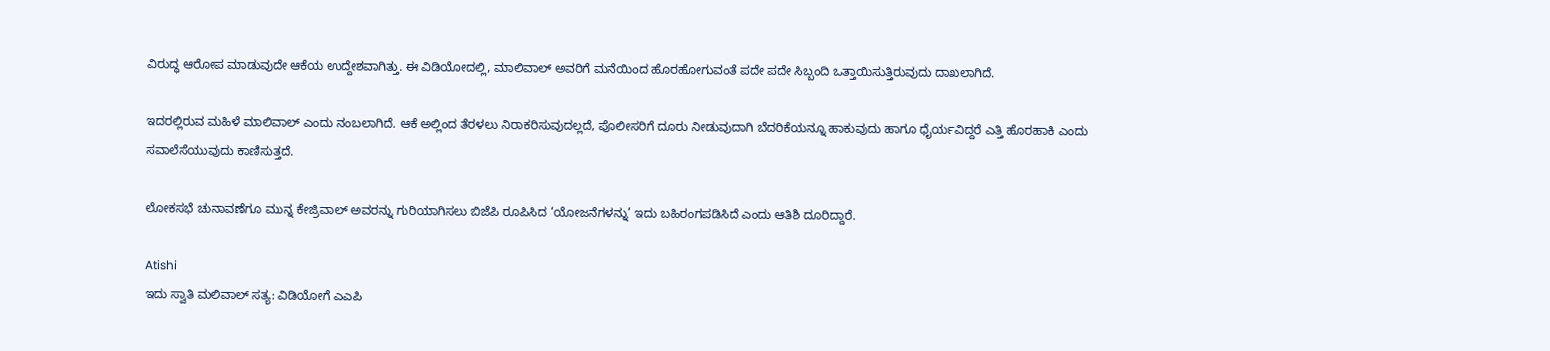ವಿರುದ್ಧ ಆರೋಪ ಮಾಡುವುದೇ ಆಕೆಯ ಉದ್ದೇಶವಾಗಿತ್ತು. ಈ ವಿಡಿಯೋದಲ್ಲಿ, ಮಾಲಿವಾಲ್‌ ಅವರಿಗೆ ಮನೆಯಿಂದ ಹೊರಹೋಗುವಂತೆ ಪದೇ ಪದೇ ಸಿಬ್ಬಂದಿ ಒತ್ತಾಯಿಸುತ್ತಿರುವುದು ದಾಖಲಾಗಿದೆ.

ಇದರಲ್ಲಿರುವ ಮಹಿಳೆ ಮಾಲಿವಾಲ್‌ ಎಂದು ನಂಬಲಾಗಿದೆ. ಆಕೆ ಅಲ್ಲಿಂದ ತೆರಳಲು ನಿರಾಕರಿಸುವುದಲ್ಲದೆ, ಪೊಲೀಸರಿಗೆ ದೂರು ನೀಡುವುದಾಗಿ ಬೆದರಿಕೆಯನ್ನೂ ಹಾಕುವುದು ಹಾಗೂ ಧೈರ್ಯವಿದ್ದರೆ ಎತ್ತಿ ಹೊರಹಾಕಿ ಎಂದು ಸವಾಲೆಸೆಯುವುದು ಕಾಣಿಸುತ್ತದೆ.

ಲೋಕಸಭೆ ಚುನಾವಣೆಗೂ ಮುನ್ನ ಕೇಜ್ರಿವಾಲ್ ಅವರನ್ನು ಗುರಿಯಾಗಿಸಲು ಬಿಜೆಪಿ ರೂಪಿಸಿದ ‘ಯೋಜನೆಗಳನ್ನು’ ಇದು ಬಹಿರಂಗಪಡಿಸಿದೆ ಎಂದು ಆತಿಶಿ ದೂರಿದ್ದಾರೆ.

Atishi
ಇದು ಸ್ವಾತಿ ಮಲಿವಾಲ್ ಸತ್ಯ: ವಿಡಿಯೋಗೆ ಎಎಪಿ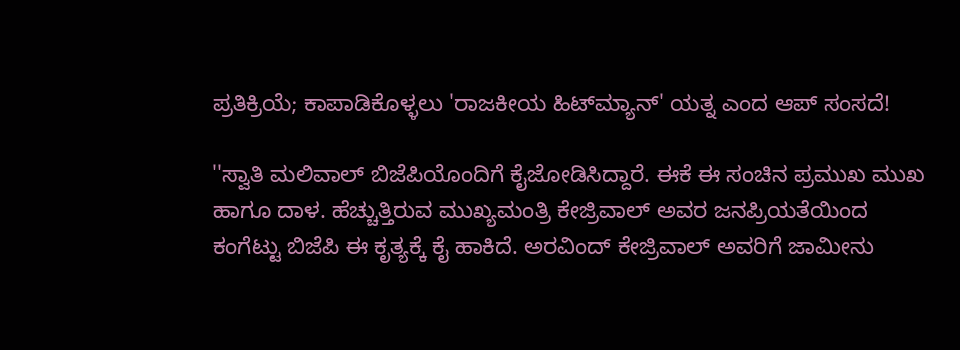ಪ್ರತಿಕ್ರಿಯೆ; ಕಾಪಾಡಿಕೊಳ್ಳಲು 'ರಾಜಕೀಯ ಹಿಟ್‌ಮ್ಯಾನ್' ಯತ್ನ ಎಂದ ಆಪ್ ಸಂಸದೆ!

''ಸ್ವಾತಿ ಮಲಿವಾಲ್‌ ಬಿಜೆಪಿಯೊಂದಿಗೆ ಕೈಜೋಡಿಸಿದ್ದಾರೆ. ಈಕೆ ಈ ಸಂಚಿನ ಪ್ರಮುಖ ಮುಖ ಹಾಗೂ ದಾಳ. ಹೆಚ್ಚುತ್ತಿರುವ ಮುಖ್ಯಮಂತ್ರಿ ಕೇಜ್ರಿವಾಲ್‌ ಅವರ ಜನಪ್ರಿಯತೆಯಿಂದ ಕಂಗೆಟ್ಟು ಬಿಜೆಪಿ ಈ ಕೃತ್ಯಕ್ಕೆ ಕೈ ಹಾಕಿದೆ. ಅರವಿಂದ್ ಕೇಜ್ರಿವಾಲ್ ಅವರಿಗೆ ಜಾಮೀನು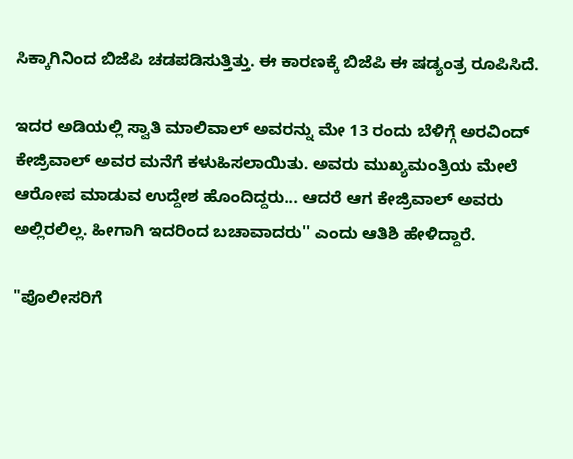ಸಿಕ್ಕಾಗಿನಿಂದ ಬಿಜೆಪಿ ಚಡಪಡಿಸುತ್ತಿತ್ತು. ಈ ಕಾರಣಕ್ಕೆ ಬಿಜೆಪಿ ಈ ಷಡ್ಯಂತ್ರ ರೂಪಿಸಿದೆ.

ಇದರ ಅಡಿಯಲ್ಲಿ ಸ್ವಾತಿ ಮಾಲಿವಾಲ್‌ ಅವರನ್ನು ಮೇ 13 ರಂದು ಬೆಳಿಗ್ಗೆ ಅರವಿಂದ್ ಕೇಜ್ರಿವಾಲ್ ಅವರ ಮನೆಗೆ ಕಳುಹಿಸಲಾಯಿತು. ಅವರು ಮುಖ್ಯಮಂತ್ರಿಯ ಮೇಲೆ ಆರೋಪ ಮಾಡುವ ಉದ್ದೇಶ ಹೊಂದಿದ್ದರು... ಆದರೆ ಆಗ ಕೇಜ್ರಿವಾಲ್‌ ಅವರು ಅಲ್ಲಿರಲಿಲ್ಲ. ಹೀಗಾಗಿ ಇದರಿಂದ ಬಚಾವಾದರು'' ಎಂದು ಆತಿಶಿ ಹೇಳಿದ್ದಾರೆ.

"ಪೊಲೀಸರಿಗೆ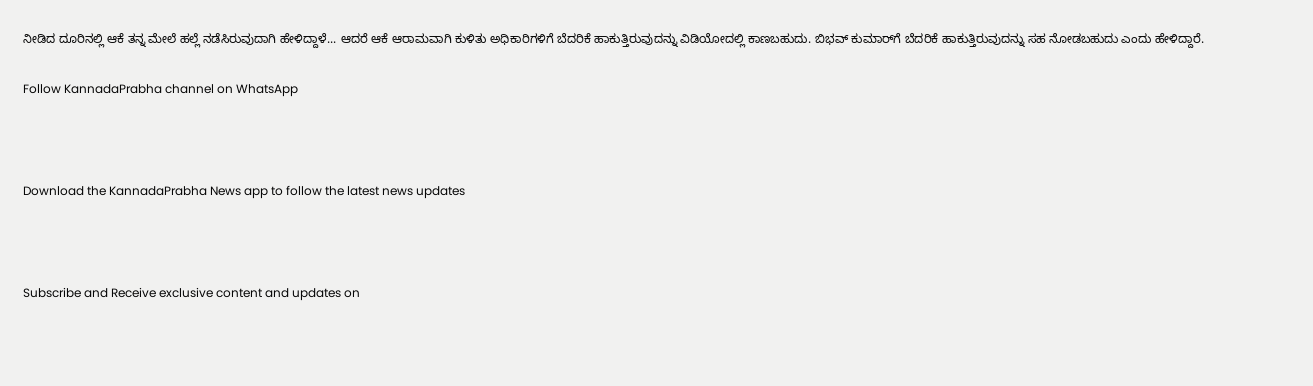ನೀಡಿದ ದೂರಿನಲ್ಲಿ ಆಕೆ ತನ್ನ ಮೇಲೆ ಹಲ್ಲೆ ನಡೆಸಿರುವುದಾಗಿ ಹೇಳಿದ್ದಾಳೆ... ಆದರೆ ಆಕೆ ಆರಾಮವಾಗಿ ಕುಳಿತು ಅಧಿಕಾರಿಗಳಿಗೆ ಬೆದರಿಕೆ ಹಾಕುತ್ತಿರುವುದನ್ನು ವಿಡಿಯೋದಲ್ಲಿ ಕಾಣಬಹುದು. ಬಿಭವ್ ಕುಮಾರ್‌ಗೆ ಬೆದರಿಕೆ ಹಾಕುತ್ತಿರುವುದನ್ನು ಸಹ ನೋಡಬಹುದು ಎಂದು ಹೇಳಿದ್ದಾರೆ.

Follow KannadaPrabha channel on WhatsApp



Download the KannadaPrabha News app to follow the latest news updates



Subscribe and Receive exclusive content and updates on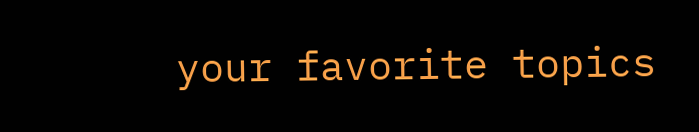your favorite topics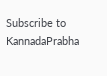Subscribe to KannadaPrabha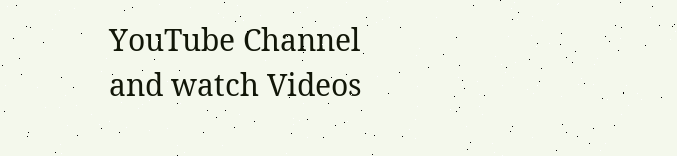YouTube Channel and watch Videos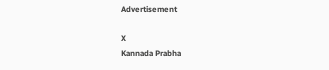Advertisement

X
Kannada Prabha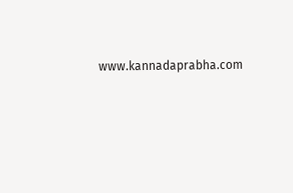www.kannadaprabha.com